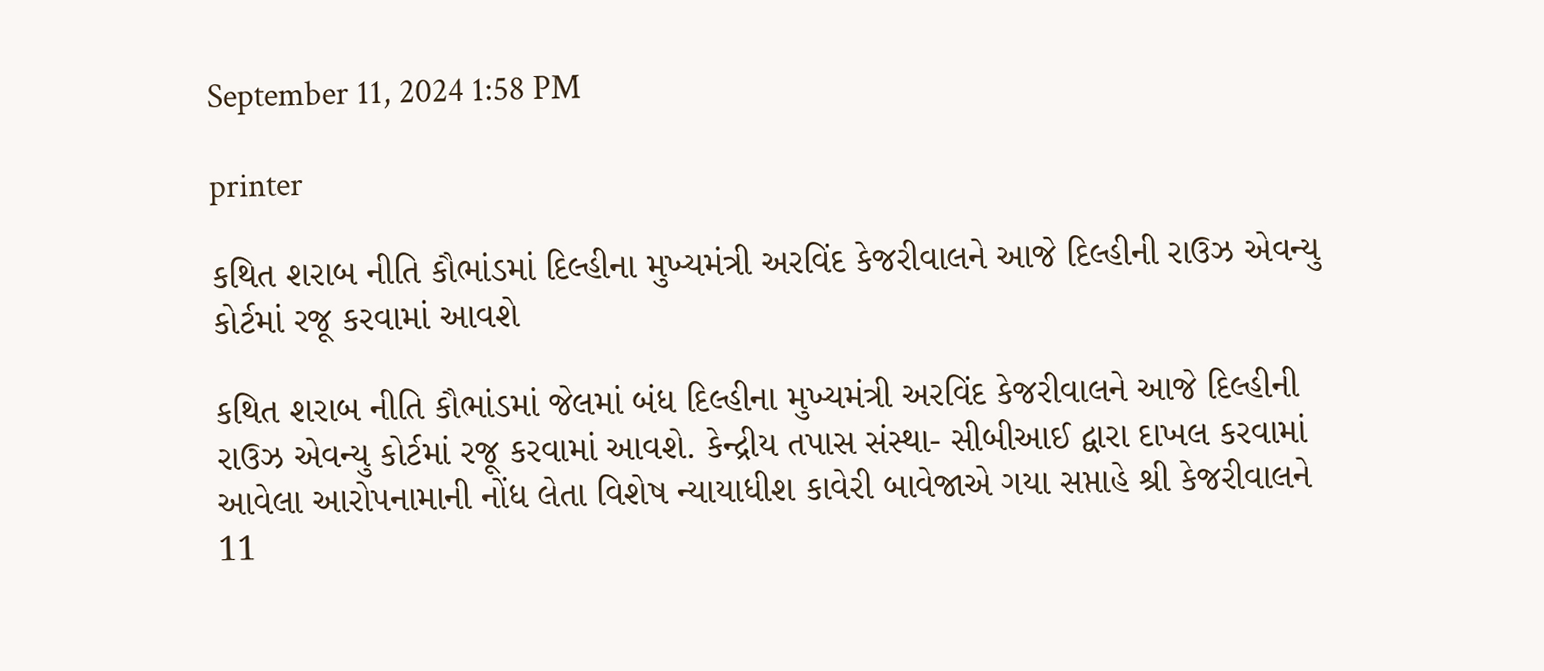September 11, 2024 1:58 PM

printer

કથિત શરાબ નીતિ કૌભાંડમાં દિલ્હીના મુખ્યમંત્રી અરવિંદ કેજરીવાલને આજે દિલ્હીની રાઉઝ એવન્યુ કોર્ટમાં રજૂ કરવામાં આવશે

કથિત શરાબ નીતિ કૌભાંડમાં જેલમાં બંધ દિલ્હીના મુખ્યમંત્રી અરવિંદ કેજરીવાલને આજે દિલ્હીની રાઉઝ એવન્યુ કોર્ટમાં રજૂ કરવામાં આવશે. કેન્દ્રીય તપાસ સંસ્થા- સીબીઆઈ દ્વારા દાખલ કરવામાં આવેલા આરોપનામાની નોંધ લેતા વિશેષ ન્યાયાધીશ કાવેરી બાવેજાએ ગયા સપ્તાહે શ્રી કેજરીવાલને 11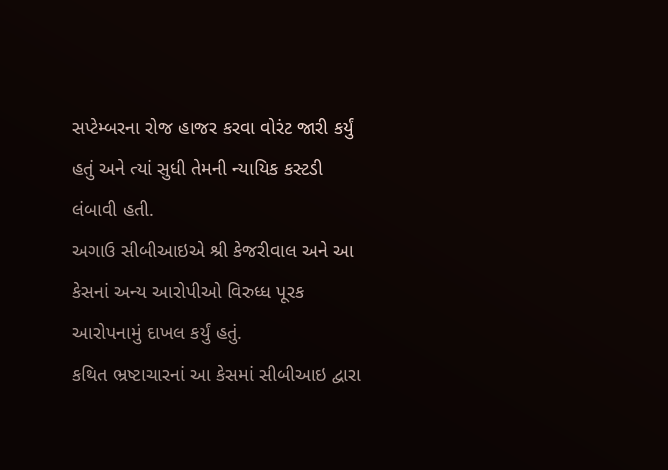સપ્ટેમ્બરના રોજ હાજર કરવા વોરંટ જારી કર્યું હતું અને ત્યાં સુધી તેમની ન્યાયિક કસ્ટડી લંબાવી હતી.
અગાઉ સીબીઆઇએ શ્રી કેજરીવાલ અને આ કેસનાં અન્ય આરોપીઓ વિરુધ્ધ પૂરક આરોપનામું દાખલ કર્યું હતું.
કથિત ભ્રષ્ટાચારનાં આ કેસમાં સીબીઆઇ દ્વારા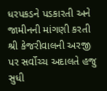ધરપકડને પડકારતી અને જામીનની માંગણી કરતી શ્રી કેજરીવાલની અરજી પર સર્વોચ્ચ અદાલતે હજુ સુધી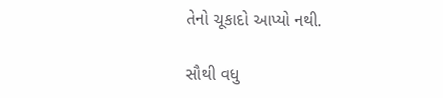તેનો ચૂકાદો આપ્યો નથી.

સૌથી વધુ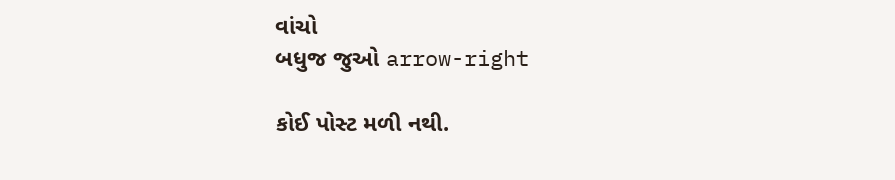વાંચો
બધુજ જુઓ arrow-right

કોઈ પોસ્ટ મળી નથી.